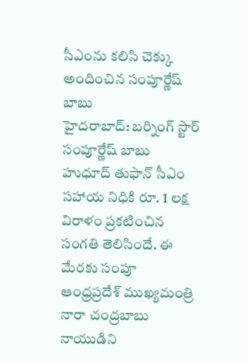సీఎంను కలిసి చెక్కు అందించిన సంపూర్ణేష్ బాబు
హైదరాబాద్: బర్నింగ్ స్టార్ సంపూర్ణేష్ బాబు హుధూద్ తుఫాన్ సీఎం సహాయ నిధికి రూ. 1 లక్ష విరాళం ప్రకటించిన సంగతి తెలిసిందే. ఈ మేరకు సంపూ ఆంధ్రప్రదేశ్ ముఖ్యమంత్రి నారా చంద్రబాబు నాయుడిని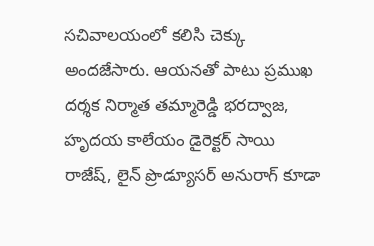సచివాలయంలో కలిసి చెక్కు అందజేసారు. ఆయనతో పాటు ప్రముఖ దర్శక నిర్మాత తమ్మారెడ్డి భరద్వాజ, హృదయ కాలేయం డైరెక్టర్ సాయి రాజేష్, లైన్ ప్రొడ్యూసర్ అనురాగ్ కూడా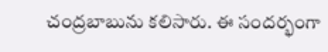చంద్రబాబును కలిసారు. ఈ సందర్భంగా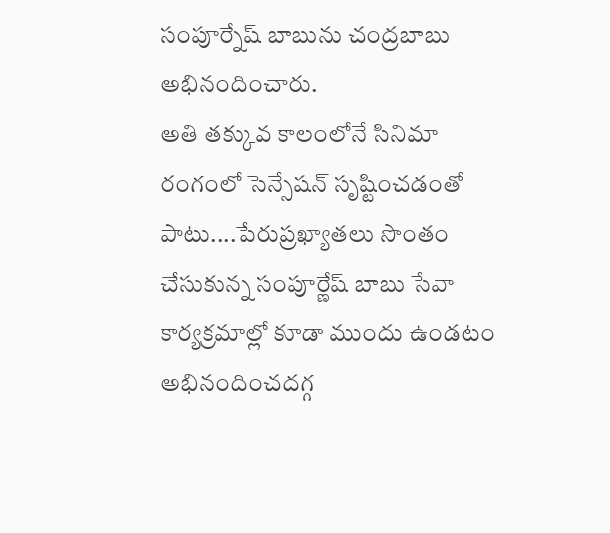సంపూర్నేష్ బాబును చంద్రబాబు అభినందించారు.
అతి తక్కువ కాలంలోనే సినిమా రంగంలో సెన్సేషన్ సృష్టించడంతో పాటు....పేరుప్రఖ్యాతలు సొంతం చేసుకున్న సంపూర్ణేష్ బాబు సేవా కార్యక్రమాల్లో కూడా ముందు ఉండటం అభినందించదగ్గ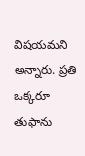విషయమని అన్నారు. ప్రతి ఒక్కరూ తుఫాను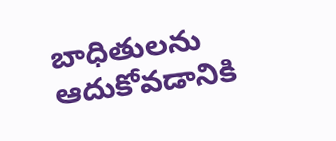బాధితులను ఆదుకోవడానికి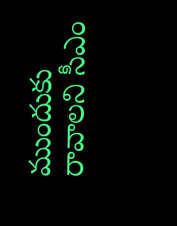ముందుకు రావాలని సీఎం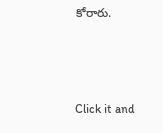కోరారు.



Click it and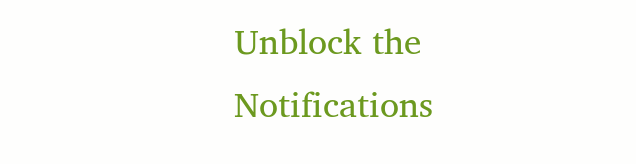Unblock the Notifications